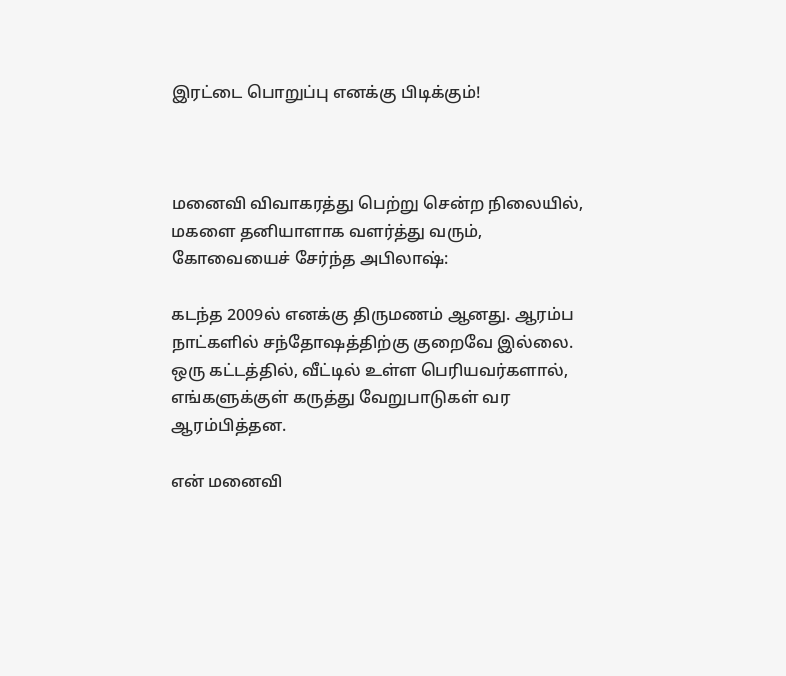இரட்டை பொறுப்பு எனக்கு பிடிக்கும்!



மனைவி விவாகரத்து பெற்று சென்ற நிலையில், மகளை தனியாளாக வளர்த்து வரும், கோவையைச் சேர்ந்த அபிலாஷ்:

கடந்த 2009ல் எனக்கு திருமணம் ஆனது. ஆரம்ப நாட்களில் சந்தோஷத்திற்கு குறைவே இல்லை. ஒரு கட்டத்தில், வீட்டில் உள்ள பெரியவர்களால், எங்களுக்குள் கருத்து வேறுபாடுகள் வர ஆரம்பித்தன.

என் மனைவி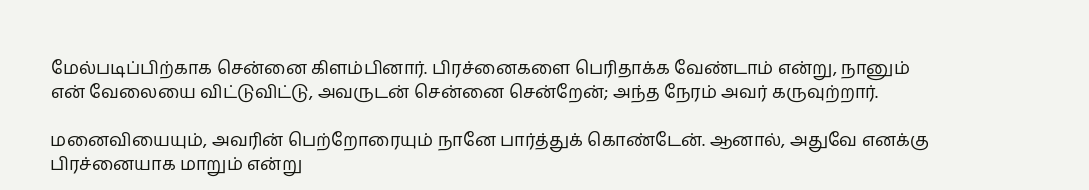மேல்படிப்பிற்காக சென்னை கிளம்பினார். பிரச்னைகளை பெரிதாக்க வேண்டாம் என்று, நானும் என் வேலையை விட்டுவிட்டு, அவருடன் சென்னை சென்றேன்; அந்த நேரம் அவர் கருவுற்றார்.

மனைவியையும், அவரின் பெற்றோரையும் நானே பார்த்துக் கொண்டேன். ஆனால், அதுவே எனக்கு பிரச்னையாக மாறும் என்று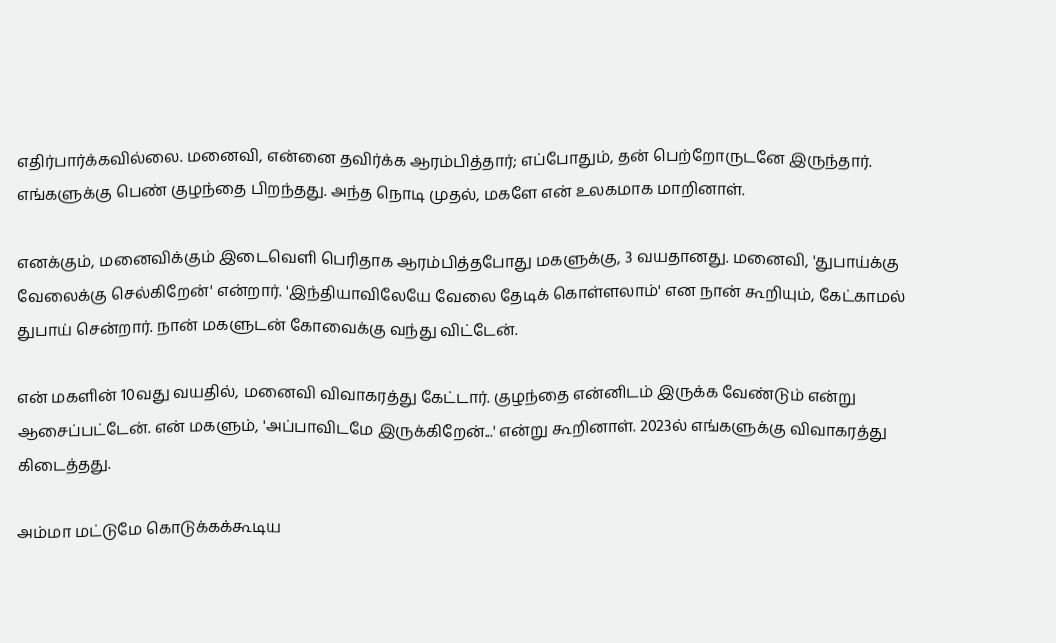எதிர்பார்க்கவில்லை. மனைவி, என்னை தவிர்க்க ஆரம்பித்தார்; எப்போதும், தன் பெற்றோருடனே இருந்தார். எங்களுக்கு பெண் குழந்தை பிறந்தது. அந்த நொடி முதல், மகளே என் உலகமாக மாறினாள்.

எனக்கும், மனைவிக்கும் இடைவெளி பெரிதாக ஆரம்பித்தபோது மகளுக்கு, 3 வயதானது. மனைவி, 'துபாய்க்கு வேலைக்கு செல்கிறேன்' என்றார். 'இந்தியாவிலேயே வேலை தேடிக் கொள்ளலாம்' என நான் கூறியும், கேட்காமல் துபாய் சென்றார். நான் மகளுடன் கோவைக்கு வந்து விட்டேன்.

என் மகளின் 10வது வயதில், மனைவி விவாகரத்து கேட்டார். குழந்தை என்னிடம் இருக்க வேண்டும் என்று ஆசைப்பட்டேன். என் மகளும், 'அப்பாவிடமே இருக்கிறேன்...' என்று கூறினாள். 2023ல் எங்களுக்கு விவாகரத்து கிடைத்தது.

அம்மா மட்டுமே கொடுக்கக்கூடிய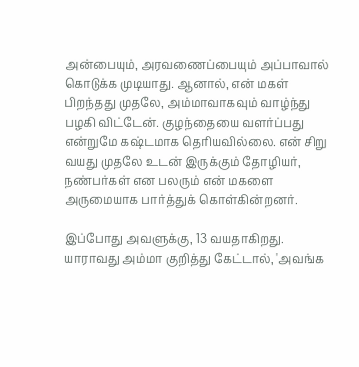அன்பையும், அரவணைப்பையும் அப்பாவால் கொடுக்க முடியாது. ஆனால், என் மகள் பிறந்தது முதலே, அம்மாவாகவும் வாழ்ந்து பழகி விட்டேன். குழந்தையை வளர்ப்பது என்றுமே கஷ்டமாக தெரியவில்லை. என் சிறு வயது முதலே உடன் இருக்கும் தோழியர், நண்பர்கள் என பலரும் என் மகளை அருமையாக பார்த்துக் கொள்கின்றனர்.

இப்போது அவளுக்கு, 13 வயதாகிறது. யாராவது அம்மா குறித்து கேட்டால், 'அவங்க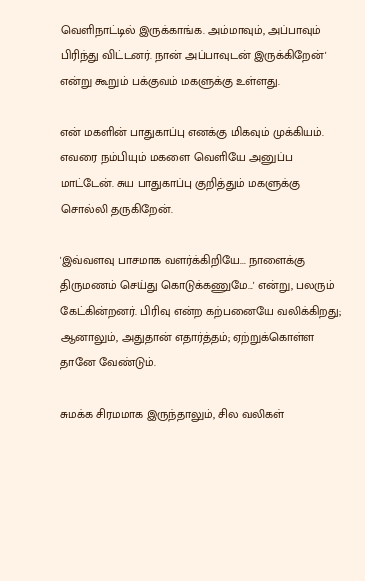வெளிநாட்டில் இருக்காங்க. அம்மாவும், அப்பாவும் பிரிந்து விட்டனர். நான் அப்பாவுடன் இருக்கிறேன்' என்று கூறும் பக்குவம் மகளுக்கு உள்ளது.

என் மகளின் பாதுகாப்பு எனக்கு மிகவும் முக்கியம். எவரை நம்பியும் மகளை வெளியே அனுப்ப மாட்டேன். சுய பாதுகாப்பு குறித்தும் மகளுக்கு சொல்லி தருகிறேன்.

'இவ்வளவு பாசமாக வளர்க்கிறியே... நாளைக்கு திருமணம் செய்து கொடுக்கணுமே...' என்று, பலரும் கேட்கின்றனர். பிரிவு என்ற கற்பனையே வலிக்கிறது; ஆனாலும், அதுதான் எதார்த்தம்; ஏற்றுக்கொள்ள தானே வேண்டும்.

சுமக்க சிரமமாக இருந்தாலும், சில வலிகள்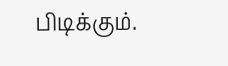பிடிக்கும்.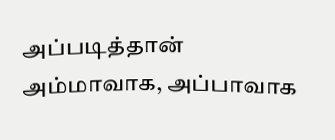அப்படித்தான் அம்மாவாக, அப்பாவாக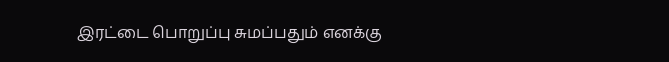இரட்டை பொறுப்பு சுமப்பதும் எனக்கு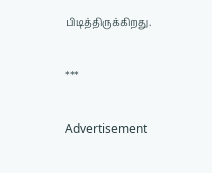பிடித்திருக்கிறது.

***

Advertisement